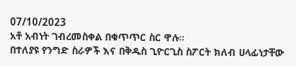07/10/2023
አቶ አብነት ገብረመስቀል በቁጥጥር ስር ዋሉ።
በተለያዩ የንግድ ስራዎች እና በቅዱስ ጊዮርጊስ ስፖርት ክለብ ሀላፊነታቸው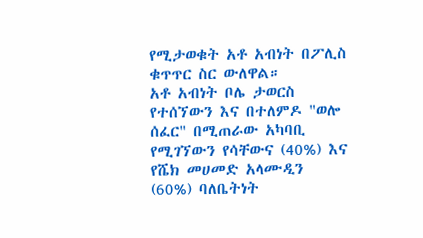የሚታወቁት አቶ አብነት በፖሊስ ቁጥጥር ስር ውለዋል።
አቶ አብነት ቦሌ ታወርስ የተሰኘውን እና በተለምዶ "ወሎ ሰፈር" በሚጠራው አካባቢ የሚገኘውን የሳቸውና (40%) እና የሼክ መሀመድ አላሙዲን (60%) ባለቤትነት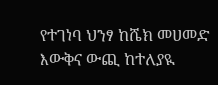የተገነባ ህንፃ ከሼክ መሀመድ እውቅና ውጪ ከተለያዪ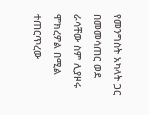የመንግስት አካላት ጋር በመመሳጠር ወደ ራሳቸው ስም ሊያዞሩ ሞክረዎል በሚል ተጠርጥረው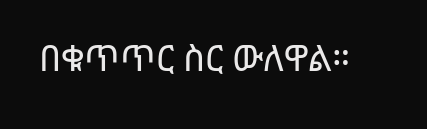በቁጥጥር ስር ውለዋል።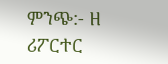ምንጭ:- ዘ ሪፖርተር